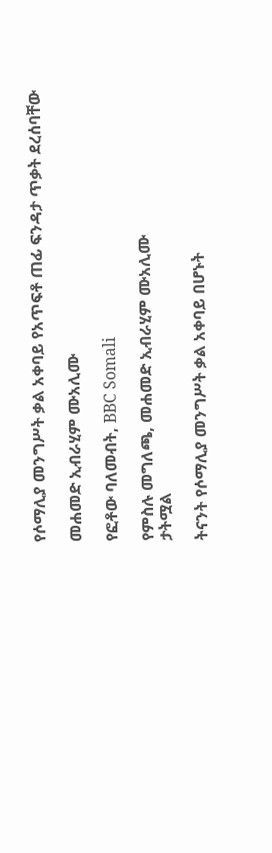የሶማሊያ መንግሥት ቃል አቀባይ የአጥፍቶ ጠፊ ፍንዳታ ጥቃት ደረሰባቸው

መሐመድ ኢብራሂም ሙአሊሙ

የፎቶው ባለመብት, BBC Somali

የምስሉ መግለጫ, መሐመድ ኢብራሂም ሙአሊሙ
ታትሟል

ትናንት የሶማሊያ መንግሥት ቃል አቀባይ በሆኑት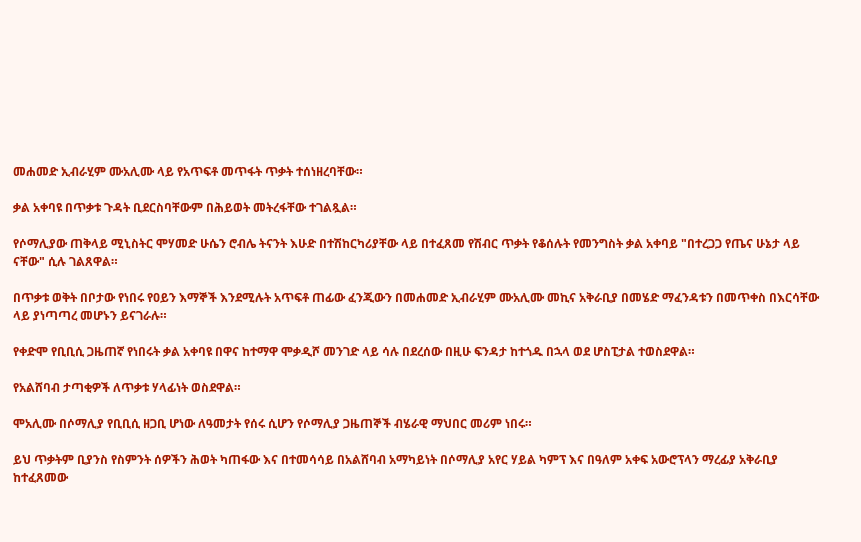መሐመድ ኢብራሂም ሙአሊሙ ላይ የአጥፍቶ መጥፋት ጥቃት ተሰነዘረባቸው።

ቃል አቀባዩ በጥቃቱ ጉዳት ቢደርስባቸውም በሕይወት መትረፋቸው ተገልጿል።

የሶማሊያው ጠቅላይ ሚኒስትር ሞሃመድ ሁሴን ሮብሌ ትናንት እሁድ በተሽከርካሪያቸው ላይ በተፈጸመ የሽብር ጥቃት የቆሰሉት የመንግስት ቃል አቀባይ "በተረጋጋ የጤና ሁኔታ ላይ ናቸው" ሲሉ ገልጸዋል።

በጥቃቱ ወቅት በቦታው የነበሩ የዐይን እማኞች እንደሚሉት አጥፍቶ ጠፊው ፈንጂውን በመሐመድ ኢብራሂም ሙአሊሙ መኪና አቅራቢያ በመሄድ ማፈንዳቱን በመጥቀስ በእርሳቸው ላይ ያነጣጣረ መሆኑን ይናገራሉ።

የቀድሞ የቢቢሲ ጋዜጠኛ የነበሩት ቃል አቀባዩ በዋና ከተማዋ ሞቃዲሾ መንገድ ላይ ሳሉ በደረሰው በዚሁ ፍንዳታ ከተጎዱ በኋላ ወደ ሆስፒታል ተወስደዋል።

የአልሸባብ ታጣቂዎች ለጥቃቱ ሃላፊነት ወስደዋል።

ሞአሊሙ በሶማሊያ የቢቢሲ ዘጋቢ ሆነው ለዓመታት የሰሩ ሲሆን የሶማሊያ ጋዜጠኞች ብሄራዊ ማህበር መሪም ነበሩ።

ይህ ጥቃትም ቢያንስ የስምንት ሰዎችን ሕወት ካጠፋው እና በተመሳሳይ በአልሸባብ አማካይነት በሶማሊያ አየር ሃይል ካምፕ እና በዓለም አቀፍ አውሮፕላን ማረፊያ አቅራቢያ ከተፈጸመው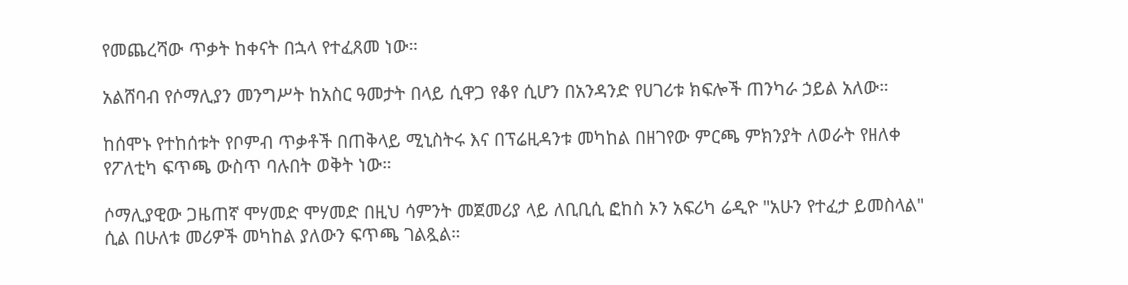የመጨረሻው ጥቃት ከቀናት በኋላ የተፈጸመ ነው።

አልሸባብ የሶማሊያን መንግሥት ከአስር ዓመታት በላይ ሲዋጋ የቆየ ሲሆን በአንዳንድ የሀገሪቱ ክፍሎች ጠንካራ ኃይል አለው።

ከሰሞኑ የተከሰቱት የቦምብ ጥቃቶች በጠቅላይ ሚኒስትሩ እና በፕሬዚዳንቱ መካከል በዘገየው ምርጫ ምክንያት ለወራት የዘለቀ የፖለቲካ ፍጥጫ ውስጥ ባሉበት ወቅት ነው።

ሶማሊያዊው ጋዜጠኛ ሞሃመድ ሞሃመድ በዚህ ሳምንት መጀመሪያ ላይ ለቢቢሲ ፎከስ ኦን አፍሪካ ሬዲዮ "አሁን የተፈታ ይመስላል" ሲል በሁለቱ መሪዎች መካከል ያለውን ፍጥጫ ገልጿል።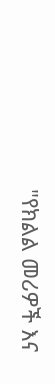"የክልል መሪዎች እና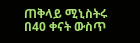ጠቅላይ ሚኒስትሩ በ40 ቀናት ውስጥ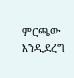ምርጫው እንዲደረግ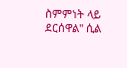ስምምነት ላይ ደርሰዋል" ሲል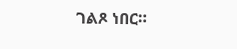ገልጾ ነበር።